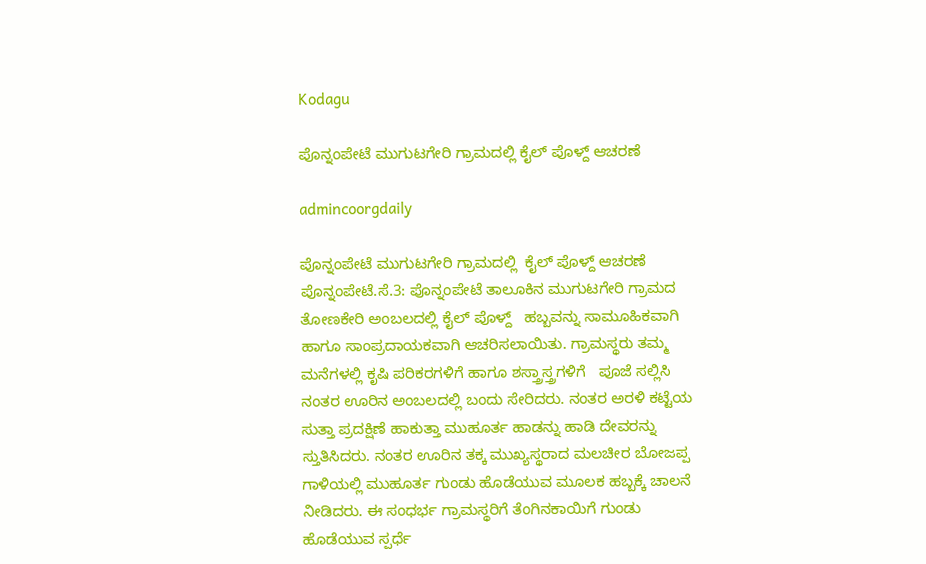Kodagu

ಪೊನ್ನಂಪೇಟೆ ಮುಗುಟಗೇರಿ ಗ್ರಾಮದಲ್ಲಿ ಕೈಲ್ ಪೊಳ್ದ್ ಆಚರಣೆ

admincoorgdaily

ಪೊನ್ನಂಪೇಟೆ ಮುಗುಟಗೇರಿ ಗ್ರಾಮದಲ್ಲಿ  ಕೈಲ್ ಪೊಳ್ದ್ ಆಚರಣೆ
ಪೊನ್ನಂಪೇಟೆ.ಸೆ.3: ಪೊನ್ನಂಪೇಟೆ ತಾಲೂಕಿನ ಮುಗುಟಗೇರಿ ಗ್ರಾಮದ ತೋಣಕೇರಿ ಅಂಬಲದಲ್ಲಿ ಕೈಲ್ ಪೊಳ್ದ್   ಹಬ್ಬವನ್ನು ಸಾಮೂಹಿಕವಾಗಿ ಹಾಗೂ ಸಾಂಪ್ರದಾಯಕವಾಗಿ ಆಚರಿಸಲಾಯಿತು. ಗ್ರಾಮಸ್ಥರು ತಮ್ಮ ಮನೆಗಳಲ್ಲಿ ಕೃಷಿ ಪರಿಕರಗಳಿಗೆ ಹಾಗೂ ಶಸ್ತ್ರಾಸ್ತ್ರಗಳಿಗೆ   ಪೂಜೆ ಸಲ್ಲಿಸಿ ನಂತರ ಊರಿನ ಅಂಬಲದಲ್ಲಿ ಬಂದು ಸೇರಿದರು. ನಂತರ ಅರಳಿ ಕಟ್ಟೆಯ ಸುತ್ತಾ ಪ್ರದಕ್ಷಿಣೆ ಹಾಕುತ್ತಾ ಮುಹೂರ್ತ ಹಾಡನ್ನು ಹಾಡಿ ದೇವರನ್ನು ಸ್ತುತಿಸಿದರು. ನಂತರ ಊರಿನ ತಕ್ಕ ಮುಖ್ಯಸ್ಥರಾದ ಮಲಚೀರ ಬೋಜಪ್ಪ ಗಾಳಿಯಲ್ಲಿ ಮುಹೂರ್ತ ಗುಂಡು ಹೊಡೆಯುವ ಮೂಲಕ ಹಬ್ಬಕ್ಕೆ ಚಾಲನೆ ನೀಡಿದರು. ಈ ಸಂಧರ್ಭ ಗ್ರಾಮಸ್ಥರಿಗೆ ತೆಂಗಿನಕಾಯಿಗೆ ಗುಂಡು ಹೊಡೆಯುವ ಸ್ಪರ್ಧೆ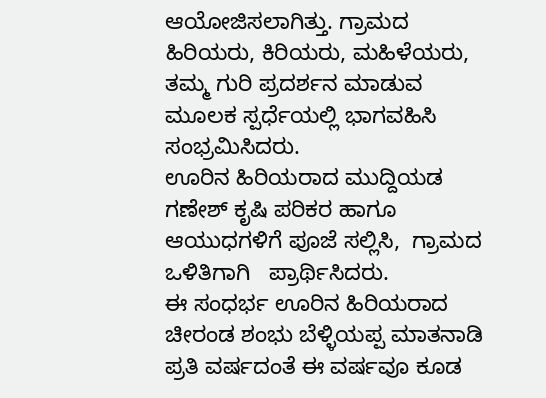ಆಯೋಜಿಸಲಾಗಿತ್ತು. ಗ್ರಾಮದ ಹಿರಿಯರು, ಕಿರಿಯರು, ಮಹಿಳೆಯರು, ತಮ್ಮ ಗುರಿ ಪ್ರದರ್ಶನ ಮಾಡುವ ಮೂಲಕ ಸ್ಪರ್ಧೆಯಲ್ಲಿ ಭಾಗವಹಿಸಿ ಸಂಭ್ರಮಿಸಿದರು.
ಊರಿನ ಹಿರಿಯರಾದ ಮುದ್ದಿಯಡ ಗಣೇಶ್ ಕೃಷಿ ಪರಿಕರ ಹಾಗೂ ಆಯುಧಗಳಿಗೆ ಪೂಜೆ ಸಲ್ಲಿಸಿ,  ಗ್ರಾಮದ ಒಳಿತಿಗಾಗಿ   ಪ್ರಾರ್ಥಿಸಿದರು.
ಈ ಸಂಧರ್ಭ ಊರಿನ ಹಿರಿಯರಾದ ಚೀರಂಡ ಶಂಭು ಬೆಳ್ಳಿಯಪ್ಪ ಮಾತನಾಡಿ ಪ್ರತಿ ವರ್ಷದಂತೆ ಈ ವರ್ಷವೂ ಕೂಡ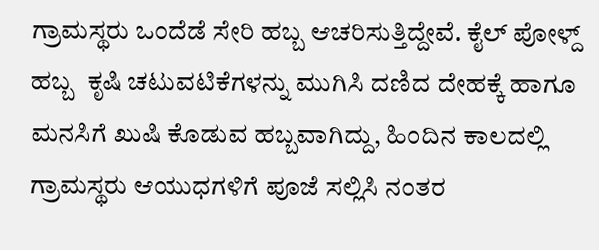ಗ್ರಾಮಸ್ಥರು ಒಂದೆಡೆ ಸೇರಿ ಹಬ್ಬ ಆಚರಿಸುತ್ತಿದ್ದೇವೆ. ಕೈಲ್ ಪೋಳ್ದ್  ಹಬ್ಬ  ಕೃಷಿ ಚಟುವಟಿಕೆಗಳನ್ನು ಮುಗಿಸಿ ದಣಿದ ದೇಹಕ್ಕೆ ಹಾಗೂ ಮನಸಿಗೆ ಖುಷಿ ಕೊಡುವ ಹಬ್ಬವಾಗಿದ್ದು, ಹಿಂದಿನ ಕಾಲದಲ್ಲಿ ಗ್ರಾಮಸ್ಥರು ಆಯುಧಗಳಿಗೆ ಪೂಜೆ ಸಲ್ಲಿಸಿ ನಂತರ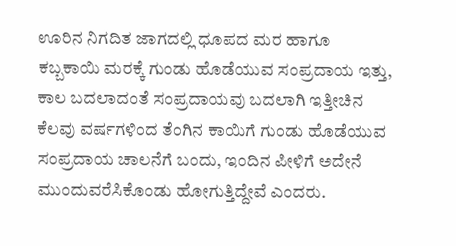ಊರಿನ ನಿಗದಿತ ಜಾಗದಲ್ಲಿ ಧೂಪದ ಮರ ಹಾಗೂ ಕಬ್ಬಕಾಯಿ ಮರಕ್ಕೆ ಗುಂಡು ಹೊಡೆಯುವ ಸಂಪ್ರದಾಯ ಇತ್ತು, ಕಾಲ ಬದಲಾದಂತೆ ಸಂಪ್ರದಾಯವು ಬದಲಾಗಿ ಇತ್ತೀಚಿನ ಕೆಲವು ವರ್ಷಗಳಿಂದ ತೆಂಗಿನ ಕಾಯಿಗೆ ಗುಂಡು ಹೊಡೆಯುವ ಸಂಪ್ರದಾಯ ಚಾಲನೆಗೆ ಬಂದು, ಇಂದಿನ ಪೀಳಿಗೆ ಅದೇನೆ ಮುಂದುವರೆಸಿಕೊಂಡು ಹೋಗುತ್ತಿದ್ದೇವೆ ಎಂದರು.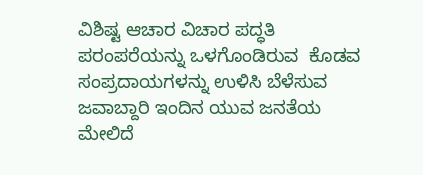ವಿಶಿಷ್ಟ ಆಚಾರ ವಿಚಾರ ಪದ್ಧತಿ ಪರಂಪರೆಯನ್ನು ಒಳಗೊಂಡಿರುವ  ಕೊಡವ ಸಂಪ್ರದಾಯಗಳನ್ನು ಉಳಿಸಿ ಬೆಳೆಸುವ ಜವಾಬ್ದಾರಿ ಇಂದಿನ ಯುವ ಜನತೆಯ ಮೇಲಿದೆ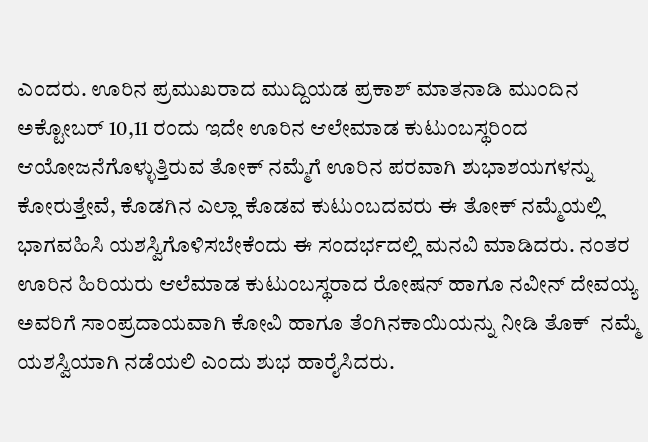ಎಂದರು. ಊರಿನ ಪ್ರಮುಖರಾದ ಮುದ್ದಿಯಡ ಪ್ರಕಾಶ್ ಮಾತನಾಡಿ ಮುಂದಿನ ಅಕ್ಟೋಬರ್ 10,11 ರಂದು ಇದೇ ಊರಿನ ಆಲೇಮಾಡ ಕುಟುಂಬಸ್ಥರಿಂದ ಆಯೋಜನೆಗೊಳ್ಳುತ್ತಿರುವ ತೋಕ್ ನಮ್ಮೆಗೆ ಊರಿನ ಪರವಾಗಿ ಶುಭಾಶಯಗಳನ್ನು ಕೋರುತ್ತೇವೆ, ಕೊಡಗಿನ ಎಲ್ಲಾ ಕೊಡವ ಕುಟುಂಬದವರು ಈ ತೋಕ್ ನಮ್ಮೆಯಲ್ಲಿ ಭಾಗವಹಿಸಿ ಯಶಸ್ವಿಗೊಳಿಸಬೇಕೆಂದು ಈ ಸಂದರ್ಭದಲ್ಲಿ ಮನವಿ ಮಾಡಿದರು. ನಂತರ ಊರಿನ ಹಿರಿಯರು ಆಲೆಮಾಡ ಕುಟುಂಬಸ್ಥರಾದ ರೋಷನ್ ಹಾಗೂ ನವೀನ್ ದೇವಯ್ಯ ಅವರಿಗೆ ಸಾಂಪ್ರದಾಯವಾಗಿ ಕೋವಿ ಹಾಗೂ ತೆಂಗಿನಕಾಯಿಯನ್ನು ನೀಡಿ ತೊಕ್  ನಮ್ಮೆ ಯಶಸ್ವಿಯಾಗಿ ನಡೆಯಲಿ ಎಂದು ಶುಭ ಹಾರೈಸಿದರು.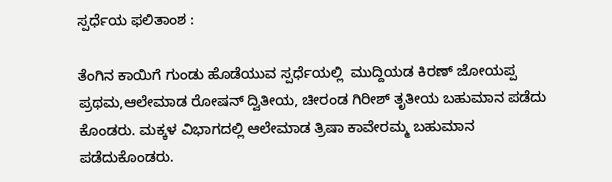ಸ್ಪರ್ಧೆಯ ಫಲಿತಾಂಶ :

ತೆಂಗಿನ ಕಾಯಿಗೆ ಗುಂಡು ಹೊಡೆಯುವ ಸ್ಪರ್ಧೆಯಲ್ಲಿ  ಮುದ್ದಿಯಡ ಕಿರಣ್ ಜೋಯಪ್ಪ ಪ್ರಥಮ,ಆಲೇಮಾಡ ರೋಷನ್ ದ್ವಿತೀಯ, ಚೀರಂಡ ಗಿರೀಶ್ ತೃತೀಯ ಬಹುಮಾನ ಪಡೆದು  ಕೊಂಡರು. ಮಕ್ಕಳ ವಿಭಾಗದಲ್ಲಿ ಆಲೇಮಾಡ ತ್ರಿಷಾ ಕಾವೇರಮ್ಮ ಬಹುಮಾನ ಪಡೆದುಕೊಂಡರು.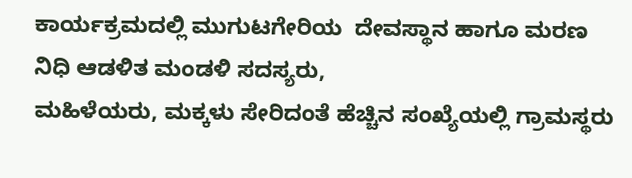ಕಾರ್ಯಕ್ರಮದಲ್ಲಿ ಮುಗುಟಗೇರಿಯ  ದೇವಸ್ಥಾನ ಹಾಗೂ ಮರಣ ನಿಧಿ ಆಡಳಿತ ಮಂಡಳಿ ಸದಸ್ಯರು,
ಮಹಿಳೆಯರು, ಮಕ್ಕಳು ಸೇರಿದಂತೆ ಹೆಚ್ಚಿನ ಸಂಖ್ಯೆಯಲ್ಲಿ ಗ್ರಾಮಸ್ಥರು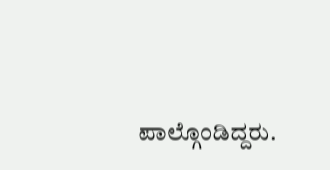ಪಾಲ್ಗೊಂಡಿದ್ದರು.